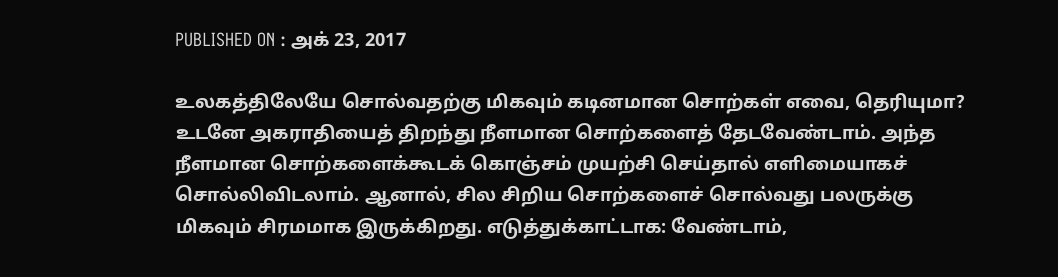PUBLISHED ON : அக் 23, 2017

உலகத்திலேயே சொல்வதற்கு மிகவும் கடினமான சொற்கள் எவை, தெரியுமா?
உடனே அகராதியைத் திறந்து நீளமான சொற்களைத் தேடவேண்டாம். அந்த நீளமான சொற்களைக்கூடக் கொஞ்சம் முயற்சி செய்தால் எளிமையாகச் சொல்லிவிடலாம். ஆனால், சில சிறிய சொற்களைச் சொல்வது பலருக்கு மிகவும் சிரமமாக இருக்கிறது. எடுத்துக்காட்டாக: வேண்டாம்,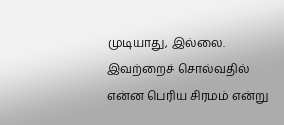முடியாது, இல்லை.
இவற்றைச் சொல்வதில் என்ன பெரிய சிரமம் என்று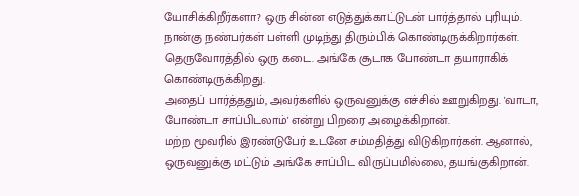யோசிக்கிறீர்களா? ஒரு சின்ன எடுத்துக்காட்டுடன் பார்த்தால் புரியும்.
நான்கு நண்பர்கள் பள்ளி முடிந்து திரும்பிக் கொண்டிருக்கிறார்கள். தெருவோரத்தில் ஒரு கடை. அங்கே சூடாக போண்டா தயாராகிக் கொண்டிருக்கிறது.
அதைப் பார்த்ததும், அவர்களில் ஒருவனுக்கு எச்சில் ஊறுகிறது. 'வாடா, போண்டா சாப்பிடலாம்' என்று பிறரை அழைக்கிறான்.
மற்ற மூவரில் இரண்டுபேர் உடனே சம்மதித்து விடுகிறார்கள். ஆனால், ஒருவனுக்கு மட்டும் அங்கே சாப்பிட விருப்பமில்லை, தயங்குகிறான்.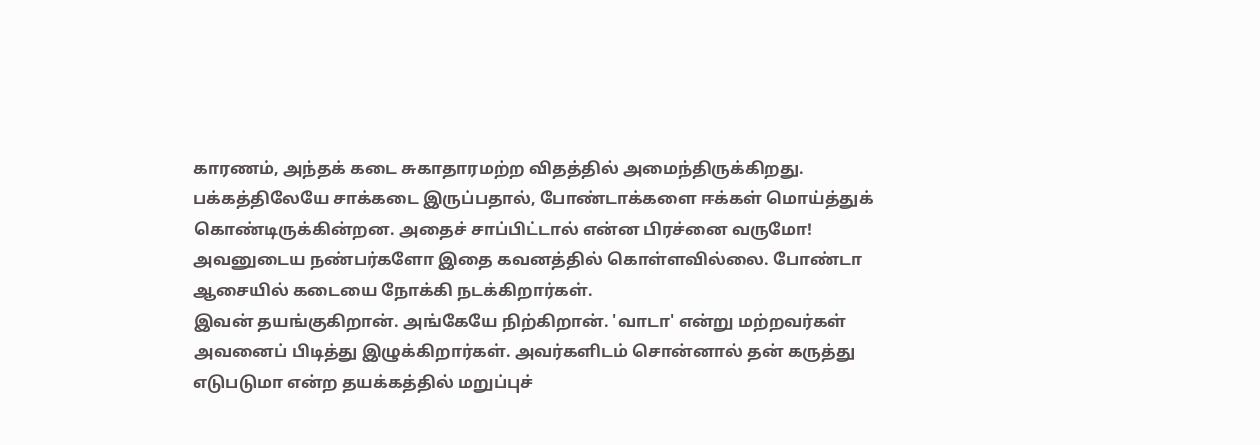காரணம், அந்தக் கடை சுகாதாரமற்ற விதத்தில் அமைந்திருக்கிறது. பக்கத்திலேயே சாக்கடை இருப்பதால், போண்டாக்களை ஈக்கள் மொய்த்துக் கொண்டிருக்கின்றன. அதைச் சாப்பிட்டால் என்ன பிரச்னை வருமோ!
அவனுடைய நண்பர்களோ இதை கவனத்தில் கொள்ளவில்லை. போண்டா ஆசையில் கடையை நோக்கி நடக்கிறார்கள்.
இவன் தயங்குகிறான். அங்கேயே நிற்கிறான். 'வாடா' என்று மற்றவர்கள் அவனைப் பிடித்து இழுக்கிறார்கள். அவர்களிடம் சொன்னால் தன் கருத்து எடுபடுமா என்ற தயக்கத்தில் மறுப்புச்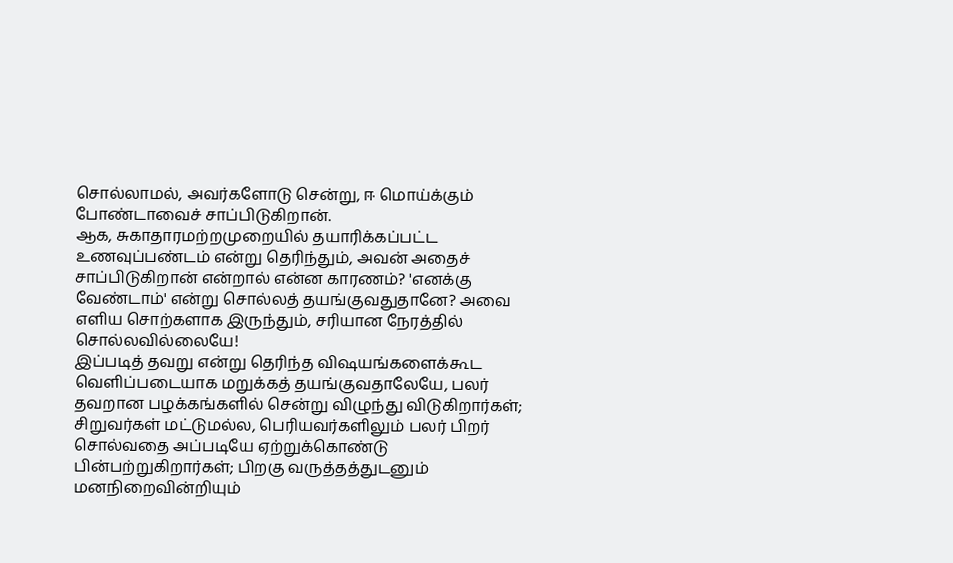சொல்லாமல், அவர்களோடு சென்று, ஈ மொய்க்கும் போண்டாவைச் சாப்பிடுகிறான்.
ஆக, சுகாதாரமற்றமுறையில் தயாரிக்கப்பட்ட உணவுப்பண்டம் என்று தெரிந்தும், அவன் அதைச் சாப்பிடுகிறான் என்றால் என்ன காரணம்? 'எனக்கு வேண்டாம்' என்று சொல்லத் தயங்குவதுதானே? அவை எளிய சொற்களாக இருந்தும், சரியான நேரத்தில் சொல்லவில்லையே!
இப்படித் தவறு என்று தெரிந்த விஷயங்களைக்கூட வெளிப்படையாக மறுக்கத் தயங்குவதாலேயே, பலர் தவறான பழக்கங்களில் சென்று விழுந்து விடுகிறார்கள்; சிறுவர்கள் மட்டுமல்ல, பெரியவர்களிலும் பலர் பிறர் சொல்வதை அப்படியே ஏற்றுக்கொண்டு பின்பற்றுகிறார்கள்; பிறகு வருத்தத்துடனும் மனநிறைவின்றியும்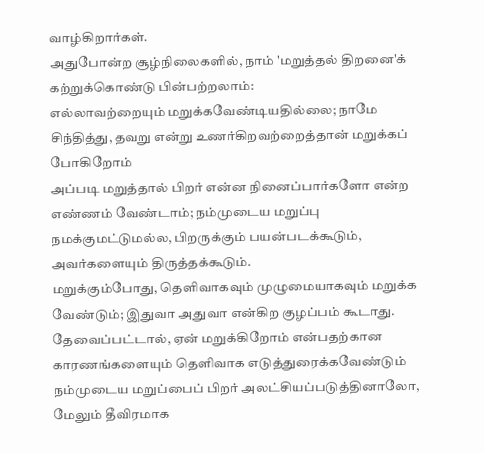வாழ்கிறார்கள்.
அதுபோன்ற சூழ்நிலைகளில், நாம் 'மறுத்தல் திறனை'க் கற்றுக்கொண்டு பின்பற்றலாம்:
எல்லாவற்றையும் மறுக்கவேண்டியதில்லை; நாமே சிந்தித்து, தவறு என்று உணர்கிறவற்றைத்தான் மறுக்கப் போகிறோம்
அப்படி மறுத்தால் பிறர் என்ன நினைப்பார்களோ என்ற எண்ணம் வேண்டாம்; நம்முடைய மறுப்பு நமக்குமட்டுமல்ல, பிறருக்கும் பயன்படக்கூடும், அவர்களையும் திருத்தக்கூடும்.
மறுக்கும்போது, தெளிவாகவும் முழுமையாகவும் மறுக்க வேண்டும்; இதுவா அதுவா என்கிற குழப்பம் கூடாது.
தேவைப்பட்டால், ஏன் மறுக்கிறோம் என்பதற்கான காரணங்களையும் தெளிவாக எடுத்துரைக்கவேண்டும்
நம்முடைய மறுப்பைப் பிறர் அலட்சியப்படுத்தினாலோ, மேலும் தீவிரமாக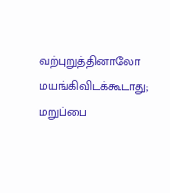வற்புறுத்தினாலோ மயங்கிவிடக்கூடாது; மறுப்பை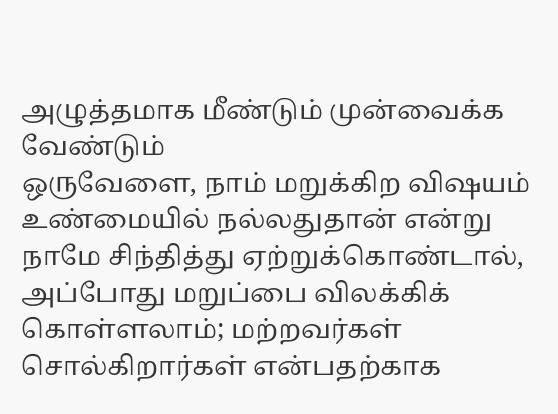அழுத்தமாக மீண்டும் முன்வைக்க வேண்டும்
ஒருவேளை, நாம் மறுக்கிற விஷயம் உண்மையில் நல்லதுதான் என்று நாமே சிந்தித்து ஏற்றுக்கொண்டால், அப்போது மறுப்பை விலக்கிக் கொள்ளலாம்; மற்றவர்கள் சொல்கிறார்கள் என்பதற்காக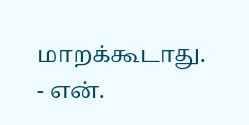மாறக்கூடாது.
- என்.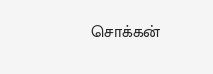சொக்கன்